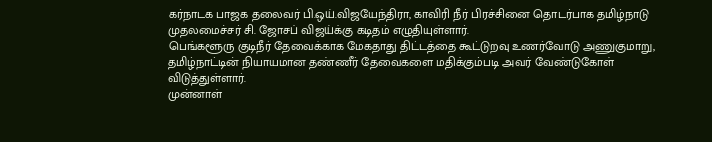கர்நாடக பாஜக தலைவர் பி.ஒய்.விஜயேந்திரா, காவிரி நீர் பிரச்சினை தொடர்பாக தமிழ்நாடு முதலமைச்சர் சி. ஜோசப் விஜய்க்கு கடிதம் எழுதியுள்ளார்.
பெங்களூரு குடிநீர் தேவைக்காக மேகதாது திட்டத்தை கூட்டுறவு உணர்வோடு அணுகுமாறு, தமிழ்நாட்டின் நியாயமான தண்ணீர் தேவைகளை மதிக்கும்படி அவர் வேண்டுகோள் விடுத்துள்ளார்.
முன்னாள்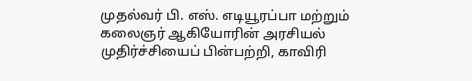முதல்வர் பி. எஸ். எடியூரப்பா மற்றும் கலைஞர் ஆகியோரின் அரசியல் முதிர்ச்சியைப் பின்பற்றி, காவிரி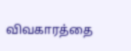விவகாரத்தை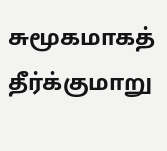சுமூகமாகத் தீர்க்குமாறு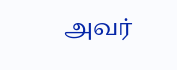அவர்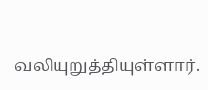வலியுறுத்தியுள்ளார்.